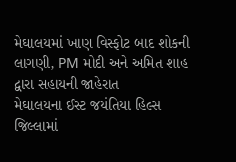મેઘાલયમાં ખાણ વિસ્ફોટ બાદ શોકની લાગણી, PM મોદી અને અમિત શાહ દ્વારા સહાયની જાહેરાત
મેઘાલયના ઈસ્ટ જયંતિયા હિલ્સ જિલ્લામાં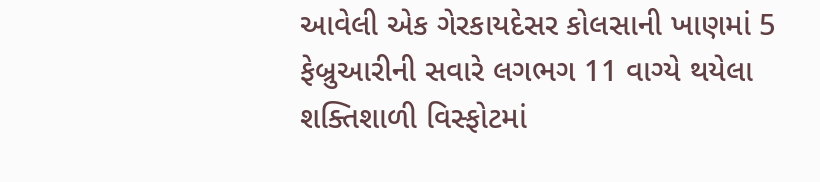આવેલી એક ગેરકાયદેસર કોલસાની ખાણમાં 5 ફેબ્રુઆરીની સવારે લગભગ 11 વાગ્યે થયેલા શક્તિશાળી વિસ્ફોટમાં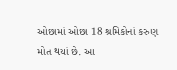ઓછામાં ઓછા 18 શ્રમિકોનાં કરુણ મોત થયાં છે. આ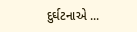દુર્ઘટનાએ ...